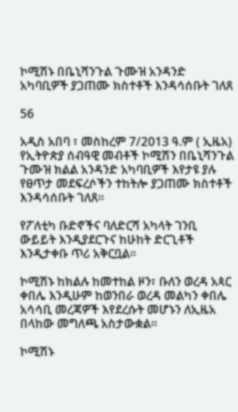ኮሚሽኑ በቤኒሻንጉል ጉሙዝ አንዳንድ አካባቢዎች ያጋጠሙ ክስተቶች እንዳሳሰቡት ገለጸ

56

አዲስ አበባ ፣ መስከረም 7/2013 ዓ.ም ( ኢዜአ) የኢትዮጵያ ሰብዓዊ መብቶች ኮሚሽን በቤኒሻንጉል ጉሙዝ ክልል አንዳንድ አካባቢዎች እየታዩ ያሉ የፀጥታ መደፍረሶችን ተከትሎ ያጋጠሙ ክስተቶች እንዳሳሰቡት ገለጸ፡፡

የፖለቲካ ቡድኖችና ባለድርሻ አካላት ገንቢ ውይይት እንዲያደርጉና ከሁከት ድርጊቶች እንዲታቀቡ ጥሪ አቅርቧል፡፡

ኮሚሽኑ ከክልሉ ከመተከል ዞን፣ ቡለን ወረዳ አጳር ቀበሌ እንዲሁም ከወንበራ ወረዳ መልካን ቀበሌ አሳሳቢ መረጃዎች እየደረሱት መሆኑን ለኢዜአ በላከው መግለጫ አስታውቋል፡፡

ኮሚሽኑ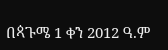በጳጉሜ 1 ቀን 2012 ዓ.ም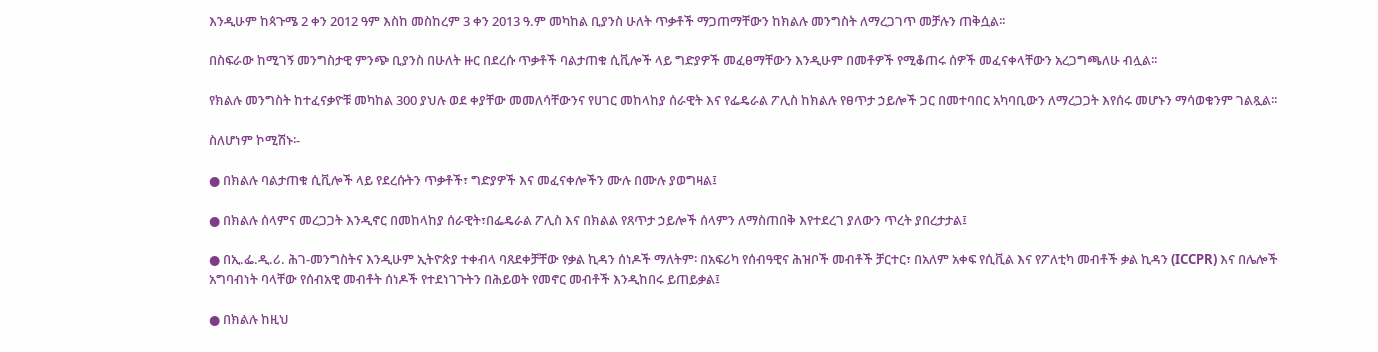እንዲሁም ከጳጉሜ 2 ቀን 2012 ዓም እስከ መስከረም 3 ቀን 2013 ዓ.ም መካከል ቢያንስ ሁለት ጥቃቶች ማጋጠማቸውን ከክልሉ መንግስት ለማረጋገጥ መቻሉን ጠቅሷል፡፡

በስፍራው ከሚገኝ መንግስታዊ ምንጭ ቢያንስ በሁለት ዙር በደረሱ ጥቃቶች ባልታጠቁ ሲቪሎች ላይ ግድያዎች መፈፀማቸውን እንዲሁም በመቶዎች የሚቆጠሩ ሰዎች መፈናቀላቸውን አረጋግጫለሁ ብሏል፡፡

የክልሉ መንግስት ከተፈናቃዮቹ መካከል 300 ያህሉ ወደ ቀያቸው መመለሳቸውንና የሀገር መከላከያ ሰራዊት እና የፌዴራል ፖሊስ ከክልሉ የፀጥታ ኃይሎች ጋር በመተባበር አካባቢውን ለማረጋጋት እየሰሩ መሆኑን ማሳወቁንም ገልጿል፡፡

ስለሆነም ኮሚሽኑ፡-

● በክልሉ ባልታጠቁ ሲቪሎች ላይ የደረሱትን ጥቃቶች፣ ግድያዎች እና መፈናቀሎችን ሙሉ በሙሉ ያወግዛል፤

● በክልሉ ሰላምና መረጋጋት እንዲኖር በመከላከያ ሰራዊት፣በፌዴራል ፖሊስ እና በክልል የጸጥታ ኃይሎች ሰላምን ለማስጠበቅ እየተደረገ ያለውን ጥረት ያበረታታል፤

● በኢ.ፌ.ዲ.ሪ. ሕገ-መንግስትና እንዲሁም ኢትዮጵያ ተቀብላ ባጸደቀቻቸው የቃል ኪዳን ሰነዶች ማለትም፡ በአፍሪካ የሰብዓዊና ሕዝቦች መብቶች ቻርተር፣ በአለም አቀፍ የሲቪል እና የፖለቲካ መብቶች ቃል ኪዳን (ICCPR) እና በሌሎች አግባብነት ባላቸው የሰብአዊ መብቶት ሰነዶች የተደነገጉትን በሕይወት የመኖር መብቶች እንዲከበሩ ይጠይቃል፤

● በክልሉ ከዚህ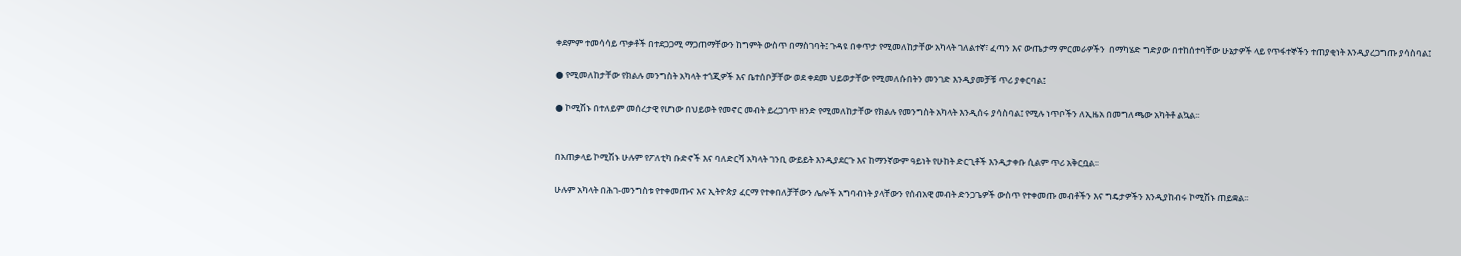ቀደምም ተመሳሳይ ጥቃቶች በተደጋጋሚ ማጋጠማቸውን ከግምት ውስጥ በማስገባት፤ ጉዳዩ በቀጥታ የሚመለከታቸው አካላት ገለልተኛ፣ ፈጣን እና ውጤታማ ምርመራዎችን  በማካሄድ ግድያው በተከሰተባቸው ሁኔታዎች ላይ የጥፋተኞችን ተጠያቂነት እንዲያረጋግጡ ያሳስባል፤

● የሚመለከታቸው የክልሉ መንግስት አካላት ተጎጂዎች እና ቤተሰቦቻቸው ወደ ቀደመ ህይወታቸው የሚመለሱበትን መንገድ እንዲያመቻቹ ጥሪ ያቀርባል፤

● ኮሚሽኑ በተለይም መሰረታዊ የሆነው በህይወት የመኖር መብት ይረጋገጥ ዘንድ የሚመለከታቸው የክልሉ የመንግስት አካላት እንዲሰሩ ያሳስባል፤ የሚሉ ነጥቦችን ለኢዜአ በመግለጫው አካትቶ ልኳል፡፡


በአጠቃላይ ኮሚሽኑ ሁሉም የፖለቲካ ቡድኖች እና ባለድርሻ አካላት ገንቢ ውይይት እንዲያደርጉ እና ከማንኛውም ዓይነት የሁከት ድርጊቶች እንዲታቀቡ ሲልም ጥሪ አቅርቧል፡፡

ሁሉም አካላት በሕገ-መንግስቱ የተቀመጡና እና ኢትዮጵያ ፈርማ የተቀበለቻቸውን ሌሎች አግባብነት ያላቸውን የሰብአዊ መብት ድንጋጌዎች ውስጥ የተቀመጡ መብቶችን እና ግዴታዎችን እንዲያከብሩ ኮሚሽኑ ጠይቋል፡፡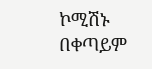ኮሚሽኑ በቀጣይም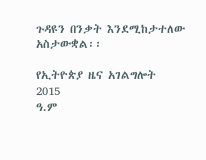ጉዳዩን በንቃት እንደሚከታተለው አስታውቋል፡፡

የኢትዮጵያ ዜና አገልግሎት
2015
ዓ.ም